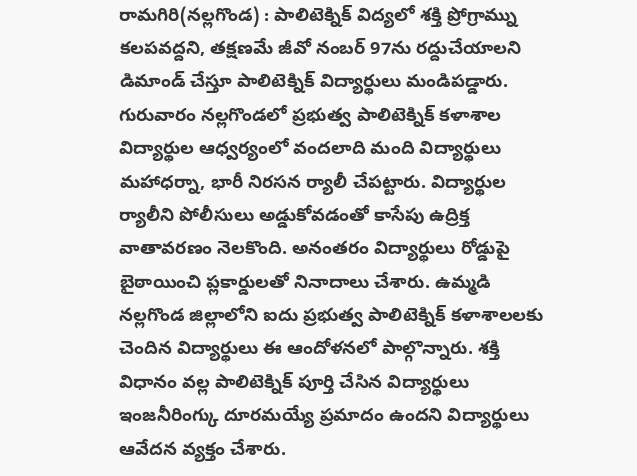రామగిరి(నల్లగొండ) : పాలిటెక్నిక్ విద్యలో శక్తి ప్రోగ్రామ్ను కలపవద్దని, తక్షణమే జీవో నంబర్ 97ను రద్దుచేయాలని డిమాండ్ చేస్తూ పాలిటెక్నిక్ విద్యార్థులు మండిపడ్డారు. గురువారం నల్లగొండలో ప్రభుత్వ పాలిటెక్నిక్ కళాశాల విద్యార్థుల ఆధ్వర్యంలో వందలాది మంది విద్యార్థులు మహాధర్నా, భారీ నిరసన ర్యాలీ చేపట్టారు. విద్యార్థుల ర్యాలీని పోలీసులు అడ్డుకోవడంతో కాసేపు ఉద్రిక్త వాతావరణం నెలకొంది. అనంతరం విద్యార్థులు రోడ్డుపై బైఠాయించి ప్లకార్డులతో నినాదాలు చేశారు. ఉమ్మడి నల్లగొండ జిల్లాలోని ఐదు ప్రభుత్వ పాలిటెక్నిక్ కళాశాలలకు చెందిన విద్యార్థులు ఈ ఆందోళనలో పాల్గొన్నారు. శక్తి విధానం వల్ల పాలిటెక్నిక్ పూర్తి చేసిన విద్యార్థులు ఇంజనీరింగ్కు దూరమయ్యే ప్రమాదం ఉందని విద్యార్థులు ఆవేదన వ్యక్తం చేశారు.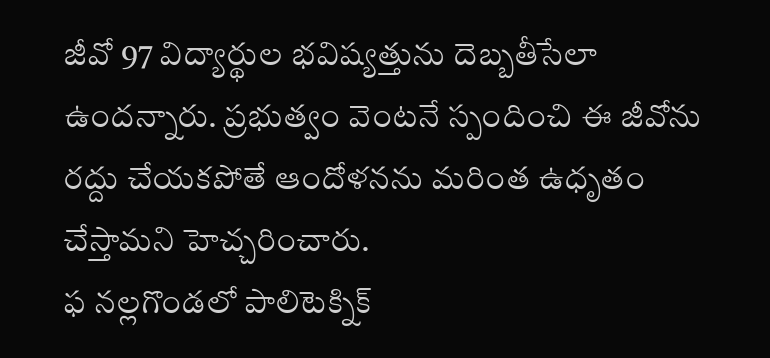జీవో 97 విద్యార్థుల భవిష్యత్తును దెబ్బతీసేలా ఉందన్నారు. ప్రభుత్వం వెంటనే స్పందించి ఈ జీవోను రద్దు చేయకపోతే ఆందోళనను మరింత ఉధృతం చేస్తామని హెచ్చరించారు.
ఫ నల్లగొండలో పాలిటెక్నిక్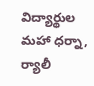విద్యార్థుల
మహా ధర్నా, ర్యాలీ